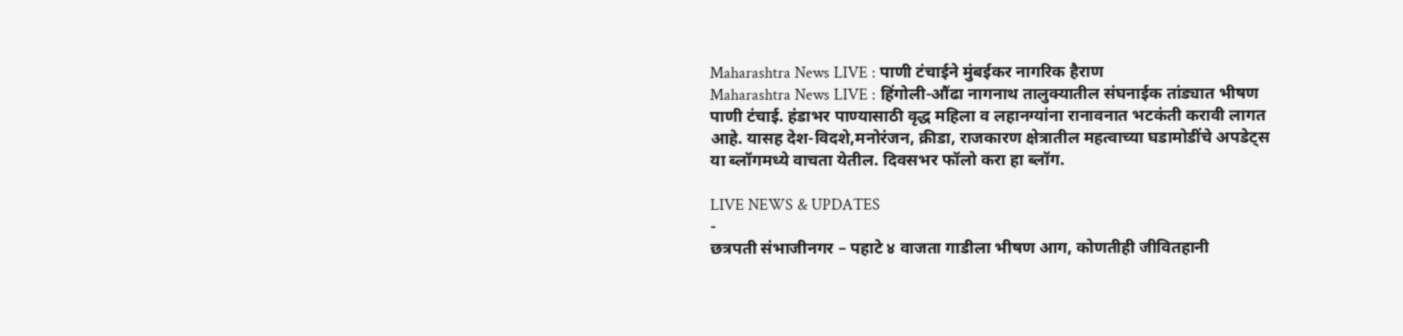Maharashtra News LIVE : पाणी टंचाईने मुंबईकर नागरिक हैराण
Maharashtra News LIVE : हिंगोली-औंढा नागनाथ तालुक्यातील संघनाईक तांड्यात भीषण पाणी टंचाई. हंडाभर पाण्यासाठी वृद्ध महिला व लहानग्यांना रानावनात भटकंती करावी लागत आहे. यासह देश-विदशे,मनोरंजन, क्रीडा, राजकारण क्षेत्रातील महत्वाच्या घडामोडींचे अपडेट्स या ब्लॉगमध्ये वाचता येतील. दिवसभर फॉलो करा हा ब्लॉग.

LIVE NEWS & UPDATES
-
छत्रपती संभाजीनगर – पहाटे ४ वाजता गाडीला भीषण आग, कोणतीही जीवितहानी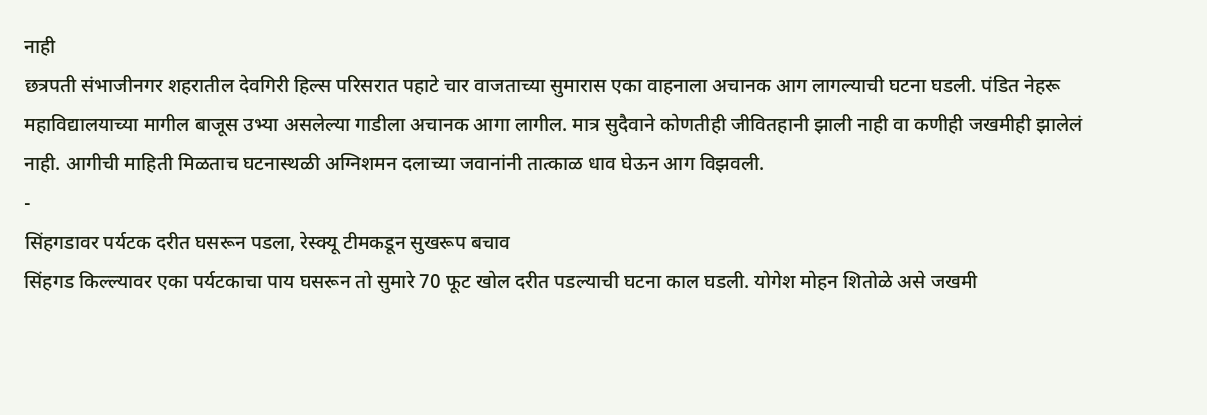नाही
छत्रपती संभाजीनगर शहरातील देवगिरी हिल्स परिसरात पहाटे चार वाजताच्या सुमारास एका वाहनाला अचानक आग लागल्याची घटना घडली. पंडित नेहरू महाविद्यालयाच्या मागील बाजूस उभ्या असलेल्या गाडीला अचानक आगा लागील. मात्र सुदैवाने कोणतीही जीवितहानी झाली नाही वा कणीही जखमीही झालेलं नाही. आगीची माहिती मिळताच घटनास्थळी अग्निशमन दलाच्या जवानांनी तात्काळ धाव घेऊन आग विझवली.
-
सिंहगडावर पर्यटक दरीत घसरून पडला, रेस्क्यू टीमकडून सुखरूप बचाव
सिंहगड किल्ल्यावर एका पर्यटकाचा पाय घसरून तो सुमारे 70 फूट खोल दरीत पडल्याची घटना काल घडली. योगेश मोहन शितोळे असे जखमी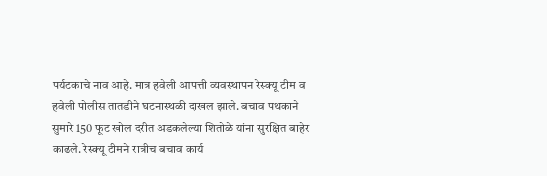पर्यटकाचे नाव आहे. मात्र हवेली आपत्ती व्यवस्थापन रेस्क्यू टीम व हवेली पोलीस तातडीने घटनास्थळी दाखल झाले. बचाव पथकाने सुमारे 150 फूट खोल दरीत अडकलेल्या शितोळे यांना सुरक्षित बाहेर काढले. रेस्क्यू टीमने रात्रीच बचाव कार्य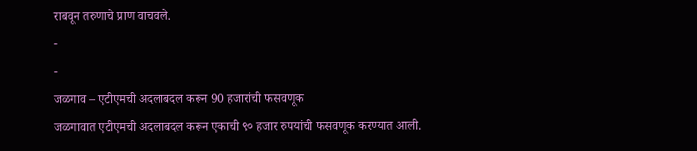राबवून तरुणाचे प्राण वाचवले.
-
-
जळगाव – एटीएमची अदलाबदल करून 90 हजारांची फसवणूक
जळगावात एटीएमची अदलाबदल करून एकाची ९० हजार रुपयांची फसवणूक करण्यात आली.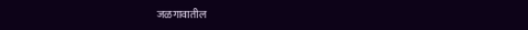जळगावातील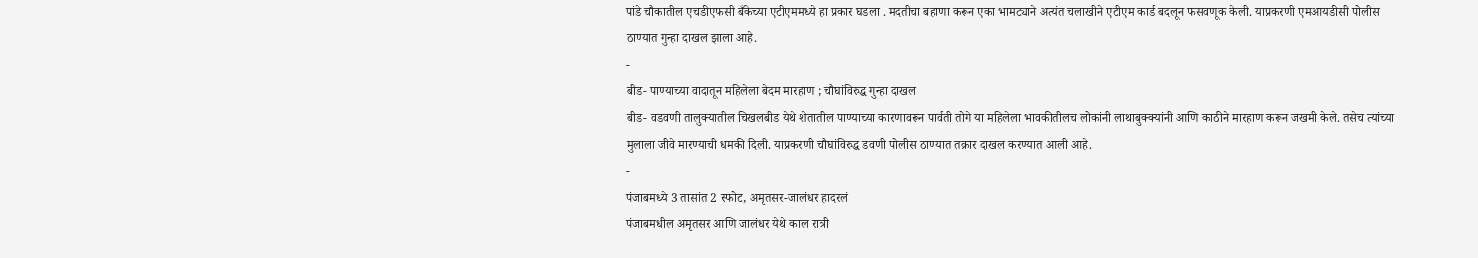पांडे चौकातील एचडीएफसी बँकेच्या एटीएममध्ये हा प्रकार घडला . मदतीचा बहाणा करून एका भामट्याने अत्यंत चलाखीने एटीएम कार्ड बदलून फसवणूक केली. याप्रकरणी एमआयडीसी पोलीस ठाण्यात गुन्हा दाखल झाला आहे.
-
बीड- पाण्याच्या वादातून महिलेला बेदम मारहाण ; चौघांविरुद्ध गुन्हा दाखल
बीड- वडवणी तालुक्यातील चिखलबीड येथे शेतातील पाण्याच्या कारणावरून पार्वती तोगे या महिलेला भावकीतीलच लोकांनी लाथाबुक्क्यांनी आणि काठीने मारहाण करून जखमी केले. तसेच त्यांच्या मुलाला जीवे मारण्याची धमकी दिली. याप्रकरणी चौघांविरुद्ध डवणी पोलीस ठाण्यात तक्रार दाखल करण्यात आली आहे.
-
पंजाबमध्ये 3 तासांत 2 स्फोट, अमृतसर-जालंधर हादरलं
पंजाबमधील अमृतसर आणि जालंधर येथे काल रात्री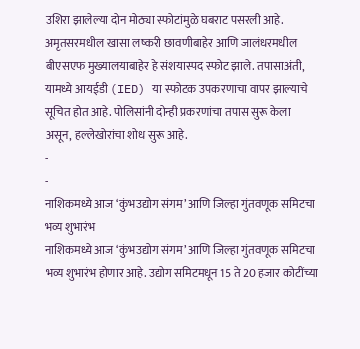उशिरा झालेल्या दोन मोठ्या स्फोटांमुळे घबराट पसरली आहे. अमृतसरमधील खासा लष्करी छावणीबाहेर आणि जालंधरमधील बीएसएफ मुख्यालयाबाहेर हे संशयास्पद स्फोट झाले. तपासाअंती, यामध्ये आयईडी (IED) या स्फोटक उपकरणाचा वापर झाल्याचे सूचित होत आहे. पोलिसांनी दोन्ही प्रकरणांचा तपास सुरू केला असून, हल्लेखोरांचा शोध सुरू आहे.
-
-
नाशिकमध्ये आज ‘कुंभउद्योग संगम’ आणि जिल्हा गुंतवणूक समिटचा भव्य शुभारंभ
नाशिकमध्ये आज ‘कुंभउद्योग संगम’ आणि जिल्हा गुंतवणूक समिटचा भव्य शुभारंभ होणार आहे. उद्योग समिटमधून 15 ते 20 हजार कोटींच्या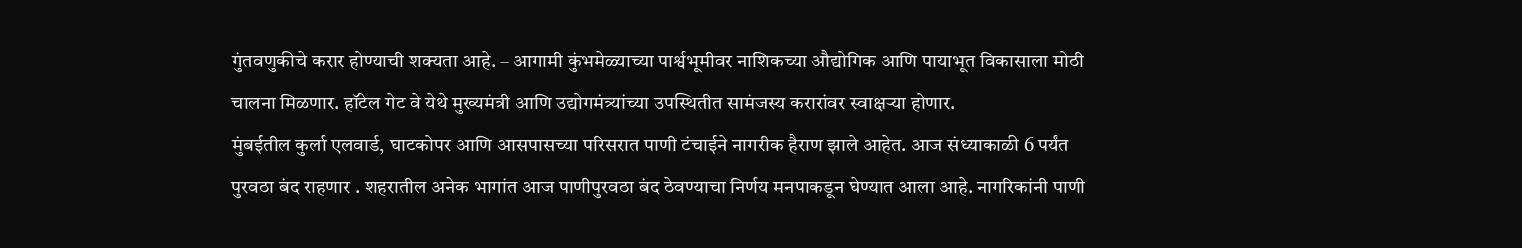गुंतवणुकीचे करार होण्याची शक्यता आहे. – आगामी कुंभमेळ्याच्या पार्श्वभूमीवर नाशिकच्या औद्योगिक आणि पायाभूत विकासाला मोठी चालना मिळणार. हॉटेल गेट वे येथे मुख्यमंत्री आणि उद्योगमंत्र्यांच्या उपस्थितीत सामंजस्य करारांवर स्वाक्षऱ्या होणार.
मुंबईतील कुर्ला एलवार्ड, घाटकोपर आणि आसपासच्या परिसरात पाणी टंचाईने नागरीक हैराण झाले आहेत. आज संध्याकाळी 6 पर्यंत पुरवठा बंद राहणार . शहरातील अनेक भागांत आज पाणीपुरवठा बंद ठेवण्याचा निर्णय मनपाकडून घेण्यात आला आहे. नागरिकांनी पाणी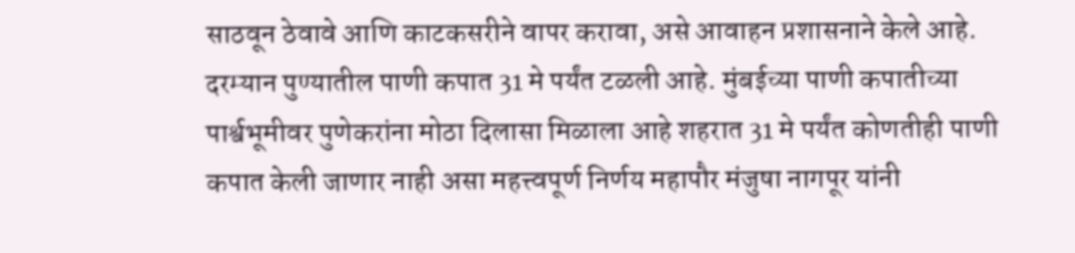साठवून ठेवावे आणि काटकसरीने वापर करावा, असे आवाहन प्रशासनाने केले आहे. दरम्यान पुण्यातील पाणी कपात 31 मे पर्यंत टळली आहे. मुंबईच्या पाणी कपातीच्या पार्श्वभूमीवर पुणेकरांना मोठा दिलासा मिळाला आहे शहरात 31 मे पर्यंत कोणतीही पाणी कपात केली जाणार नाही असा महत्त्वपूर्ण निर्णय महापौर मंजुषा नागपूर यांनी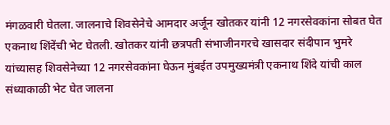मंगळवारी घेतला. जालनाचे शिवसेनेचे आमदार अर्जून खोतकर यांनी 12 नगरसेवकांना सोबत घेत एकनाथ शिंदेंची भेट घेतली. खोतकर यांनी छत्रपती संभाजीनगरचे खासदार संदीपान भुमरे यांच्यासह शिवसेनेच्या 12 नगरसेवकांना घेऊन मुंबईत उपमुख्यमंत्री एकनाथ शिंदे यांची काल संध्याकाळी भेट घेत जालना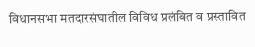विधानसभा मतदारसंघातील विविध प्रलंबित व प्रस्तावित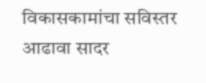विकासकामांचा सविस्तर आढावा सादर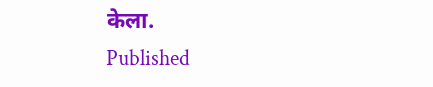केला.
Published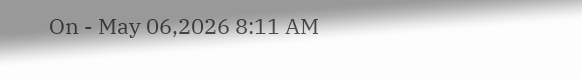On - May 06,2026 8:11 AM